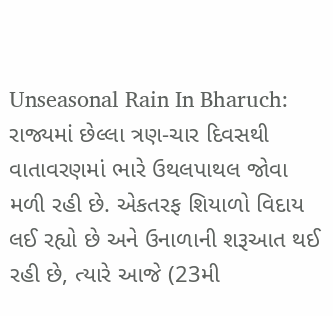Unseasonal Rain In Bharuch: રાજ્યમાં છેલ્લા ત્રણ-ચાર દિવસથી વાતાવરણમાં ભારે ઉથલપાથલ જોવા મળી રહી છે. એકતરફ શિયાળો વિદાય લઈ રહ્યો છે અને ઉનાળાની શરૂઆત થઈ રહી છે, ત્યારે આજે (23મી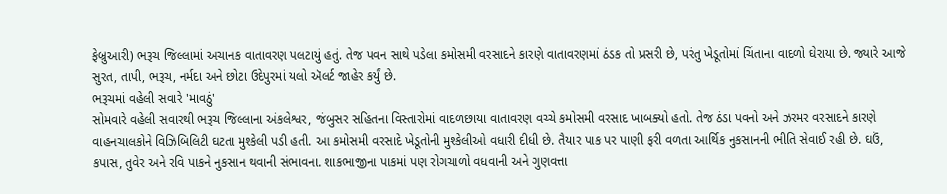ફેબ્રુઆરી) ભરૂચ જિલ્લામાં અચાનક વાતાવરણ પલટાયું હતું. તેજ પવન સાથે પડેલા કમોસમી વરસાદને કારણે વાતાવરણમાં ઠંડક તો પ્રસરી છે, પરંતુ ખેડૂતોમાં ચિંતાના વાદળો ઘેરાયા છે. જ્યારે આજે સુરત, તાપી, ભરૂચ, નર્મદા અને છોટા ઉદેપુરમાં યલો ઍલર્ટ જાહેર કર્યું છે.
ભરૂચમાં વહેલી સવારે 'માવઠું'
સોમવારે વહેલી સવારથી ભરૂચ જિલ્લાના અંકલેશ્વર, જંબુસર સહિતના વિસ્તારોમાં વાદળછાયા વાતાવરણ વચ્ચે કમોસમી વરસાદ ખાબક્યો હતો. તેજ ઠંડા પવનો અને ઝરમર વરસાદને કારણે વાહનચાલકોને વિઝિબિલિટી ઘટતા મુશ્કેલી પડી હતી. આ કમોસમી વરસાદે ખેડૂતોની મુશ્કેલીઓ વધારી દીધી છે. તૈયાર પાક પર પાણી ફરી વળતા આર્થિક નુકસાનની ભીતિ સેવાઈ રહી છે. ઘઉં, કપાસ, તુવેર અને રવિ પાકને નુકસાન થવાની સંભાવના. શાકભાજીના પાકમાં પણ રોગચાળો વધવાની અને ગુણવત્તા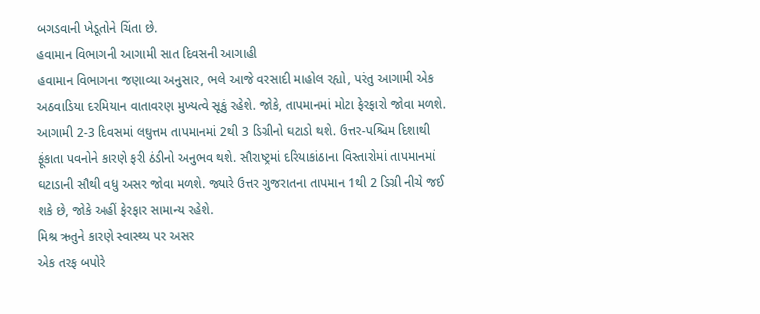બગડવાની ખેડૂતોને ચિંતા છે.
હવામાન વિભાગની આગામી સાત દિવસની આગાહી
હવામાન વિભાગના જણાવ્યા અનુસાર, ભલે આજે વરસાદી માહોલ રહ્યો, પરંતુ આગામી એક અઠવાડિયા દરમિયાન વાતાવરણ મુખ્યત્વે સૂકું રહેશે. જોકે, તાપમાનમાં મોટા ફેરફારો જોવા મળશે. આગામી 2-3 દિવસમાં લઘુત્તમ તાપમાનમાં 2થી 3 ડિગ્રીનો ઘટાડો થશે. ઉત્તર-પશ્ચિમ દિશાથી ફૂંકાતા પવનોને કારણે ફરી ઠંડીનો અનુભવ થશે. સૌરાષ્ટ્રમાં દરિયાકાંઠાના વિસ્તારોમાં તાપમાનમાં ઘટાડાની સૌથી વધુ અસર જોવા મળશે. જ્યારે ઉત્તર ગુજરાતના તાપમાન 1થી 2 ડિગ્રી નીચે જઈ શકે છે, જોકે અહીં ફેરફાર સામાન્ય રહેશે.
મિશ્ર ઋતુને કારણે સ્વાસ્થ્ય પર અસર
એક તરફ બપોરે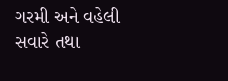ગરમી અને વહેલી સવારે તથા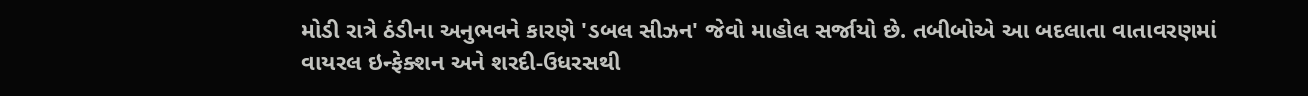મોડી રાત્રે ઠંડીના અનુભવને કારણે 'ડબલ સીઝન' જેવો માહોલ સર્જાયો છે. તબીબોએ આ બદલાતા વાતાવરણમાં વાયરલ ઇન્ફેક્શન અને શરદી-ઉધરસથી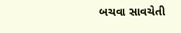બચવા સાવચેતી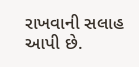રાખવાની સલાહ આપી છે.